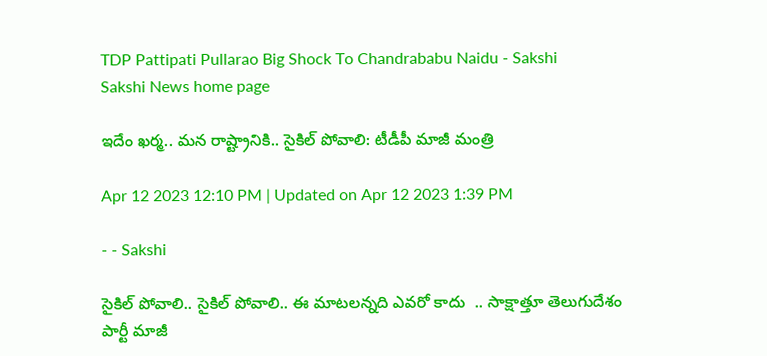TDP Pattipati Pullarao Big Shock To Chandrababu Naidu - Sakshi
Sakshi News home page

ఇదేం ఖర్మ.. మన రాష్ట్రానికి.. సైకిల్‌ పోవాలి: టీడీపీ మాజీ మంత్రి

Apr 12 2023 12:10 PM | Updated on Apr 12 2023 1:39 PM

- - Sakshi

సైకిల్‌ పోవాలి.. సైకిల్‌ పోవాలి.. ఈ మాటలన్నది ఎవరో కాదు  .. సాక్షాత్తూ తెలుగుదేశం పార్టీ మాజీ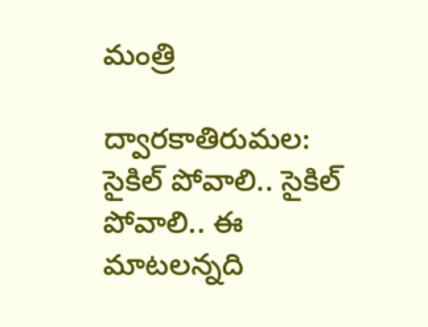మంత్రి

ద్వారకాతిరుమల: సైకిల్‌ పోవాలి.. సైకిల్‌ పోవాలి.. ఈ మాటలన్నది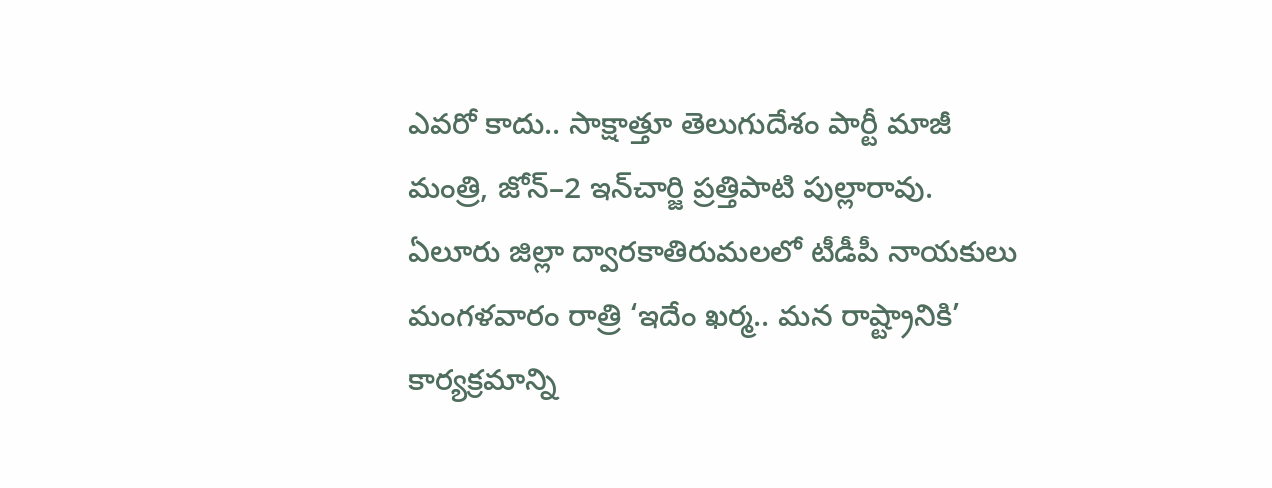ఎవరో కాదు.. సాక్షాత్తూ తెలుగుదేశం పార్టీ మాజీ మంత్రి, జోన్‌–2 ఇన్‌చార్జి ప్రత్తిపాటి పుల్లారావు. ఏలూరు జిల్లా ద్వారకాతిరుమలలో టీడీపీ నాయకులు మంగళవారం రాత్రి ‘ఇదేం ఖర్మ.. మన రాష్ట్రానికి’ కార్యక్రమాన్ని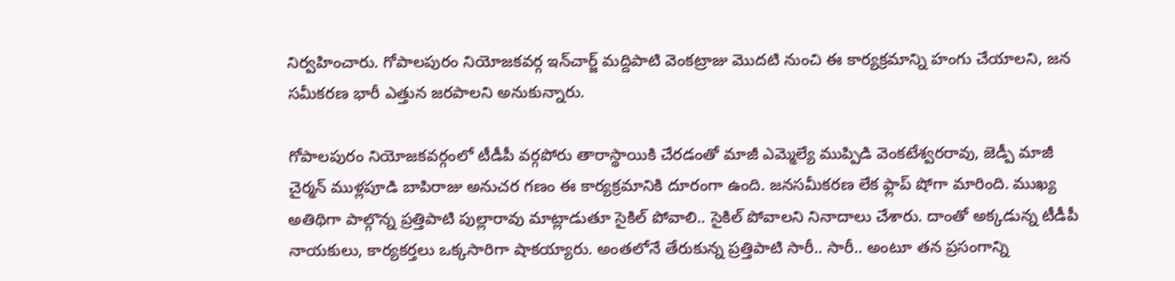నిర్వహించారు. గోపాలపురం నియోజకవర్గ ఇన్‌చార్జ్‌ మద్దిపాటి వెంకట్రాజు మొదటి నుంచి ఈ కార్యక్రమాన్ని హంగు చేయాలని, జన సమీకరణ భారీ ఎత్తున జరపాలని అనుకున్నారు.

గోపాలపురం నియోజకవర్గంలో టీడీపీ వర్గపోరు తారాస్థాయికి చేరడంతో మాజీ ఎమ్మెల్యే ముప్పిడి వెంకటేశ్వరరావు, జెడ్పీ మాజీ చైర్మన్‌ ముళ్లపూడి బాపిరాజు అనుచర గణం ఈ కార్యక్రమానికి దూరంగా ఉంది. జనసమీకరణ లేక ఫ్లాప్‌ షోగా మారింది. ముఖ్య అతిథిగా పాల్గొన్న ప్రత్తిపాటి పుల్లారావు మాట్లాడుతూ సైకిల్‌ పోవాలి.. సైకిల్‌ పోవాలని నినాదాలు చేశారు. దాంతో అక్కడున్న టీడీపీ నాయకులు, కార్యకర్తలు ఒక్కసారిగా షాకయ్యారు. అంతలోనే తేరుకున్న ప్రత్తిపాటి సారీ.. సారీ.. అంటూ తన ప్రసంగాన్ని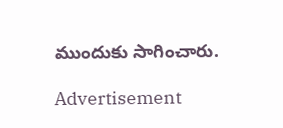ముందుకు సాగించారు.

Advertisement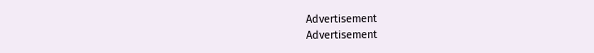Advertisement
Advertisement